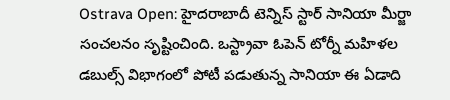Ostrava Open: హైదరాబాదీ టెన్నిస్ స్టార్ సానియా మీర్జా సంచలనం సృష్టించింది. ఒస్ట్రావా ఓపెన్ టోర్నీ మహిళల డబుల్స్ విభాగంలో పోటీ పడుతున్న సానియా ఈ ఏడాది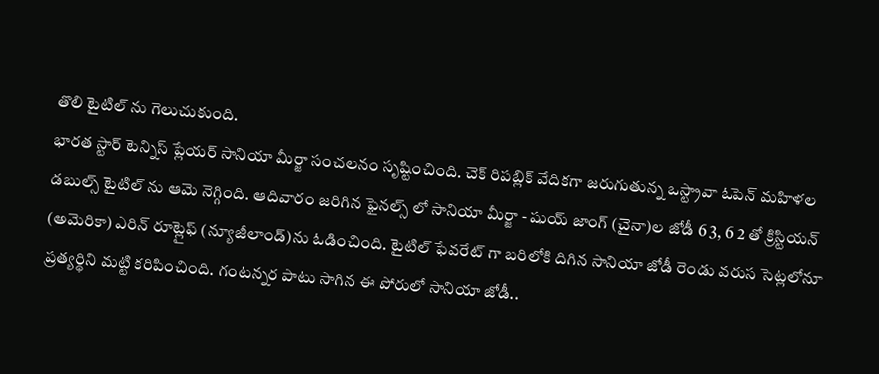తొలి టైటిల్ ను గెలుచుకుంది.
భారత స్టార్ టెన్నిస్ ప్లేయర్ సానియా మీర్జా సంచలనం సృష్టించింది. చెక్ రిపబ్లిక్ వేదికగా జరుగుతున్న ఒస్ట్రావా ఓపెన్ మహిళల డబుల్స్ టైటిల్ ను ఆమె నెగ్గింది. ఆదివారం జరిగిన ఫైనల్స్ లో సానియా మీర్జా - షుయ్ జాంగ్ (చైనా)ల జోడీ 6 3, 6 2 తో క్రిస్టియన్ (అమెరికా) ఎరిన్ రూట్లైఫ్ (న్యూజీలాండ్)ను ఓడించింది. టైటిల్ ఫేవరేట్ గా బరిలోకి దిగిన సానియా జోడీ రెండు వరుస సెట్లలోనూ ప్రత్యర్థిని మట్టి కరిపించింది. గంటన్నర పాటు సాగిన ఈ పోరులో సానియా జోడీ..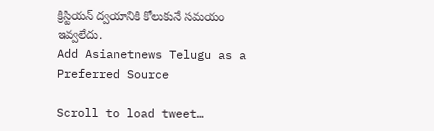క్రిస్టియన్ ద్వయానికి కోలుకునే సమయం ఇవ్వలేదు.
Add Asianetnews Telugu as a Preferred Source

Scroll to load tweet…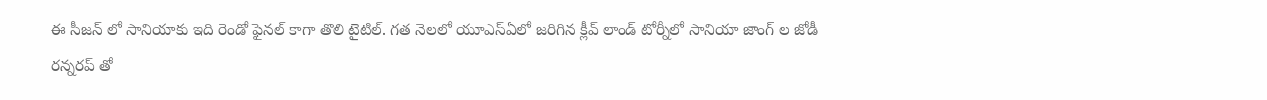ఈ సీజన్ లో సానియాకు ఇది రెండో ఫైనల్ కాగా తొలి టైటిల్. గత నెలలో యూఎస్ఏలో జరిగిన క్లీవ్ లాండ్ టోర్నీలో సానియా జాంగ్ ల జోడీ రన్నరప్ తో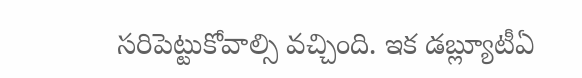సరిపెట్టుకోవాల్సి వచ్చింది. ఇక డబ్ల్యూటీఏ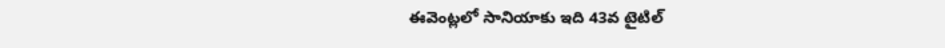ఈవెంట్లలో సానియాకు ఇది 43వ టైటిల్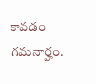కావడం గమనార్హం.